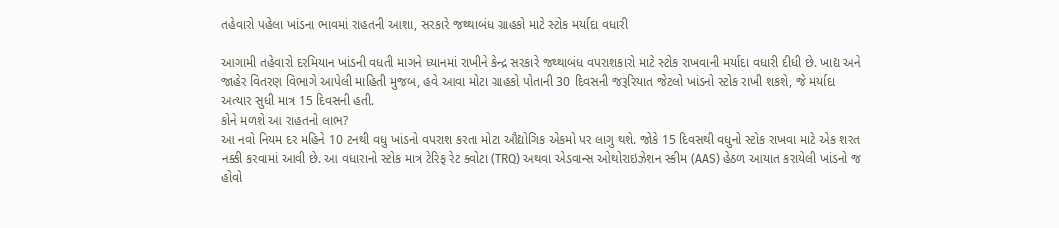તહેવારો પહેલા ખાંડના ભાવમાં રાહતની આશા, સરકારે જથ્થાબંધ ગ્રાહકો માટે સ્ટોક મર્યાદા વધારી

આગામી તહેવારો દરમિયાન ખાંડની વધતી માગને ધ્યાનમાં રાખીને કેન્દ્ર સરકારે જથ્થાબંધ વપરાશકારો માટે સ્ટોક રાખવાની મર્યાદા વધારી દીધી છે. ખાદ્ય અને જાહેર વિતરણ વિભાગે આપેલી માહિતી મુજબ, હવે આવા મોટા ગ્રાહકો પોતાની 30 દિવસની જરૂરિયાત જેટલો ખાંડનો સ્ટોક રાખી શકશે, જે મર્યાદા અત્યાર સુધી માત્ર 15 દિવસની હતી.
કોને મળશે આ રાહતનો લાભ?
આ નવો નિયમ દર મહિને 10 ટનથી વધુ ખાંડનો વપરાશ કરતા મોટા ઔદ્યોગિક એકમો પર લાગુ થશે. જોકે 15 દિવસથી વધુનો સ્ટોક રાખવા માટે એક શરત નક્કી કરવામાં આવી છે. આ વધારાનો સ્ટોક માત્ર ટેરિફ રેટ ક્વોટા (TRQ) અથવા એડવાન્સ ઓથોરાઇઝેશન સ્કીમ (AAS) હેઠળ આયાત કરાયેલી ખાંડનો જ હોવો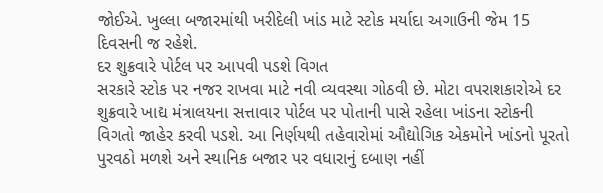જોઈએ. ખુલ્લા બજારમાંથી ખરીદેલી ખાંડ માટે સ્ટોક મર્યાદા અગાઉની જેમ 15 દિવસની જ રહેશે.
દર શુક્રવારે પોર્ટલ પર આપવી પડશે વિગત
સરકારે સ્ટોક પર નજર રાખવા માટે નવી વ્યવસ્થા ગોઠવી છે. મોટા વપરાશકારોએ દર શુક્રવારે ખાદ્ય મંત્રાલયના સત્તાવાર પોર્ટલ પર પોતાની પાસે રહેલા ખાંડના સ્ટોકની વિગતો જાહેર કરવી પડશે. આ નિર્ણયથી તહેવારોમાં ઔદ્યોગિક એકમોને ખાંડનો પૂરતો પુરવઠો મળશે અને સ્થાનિક બજાર પર વધારાનું દબાણ નહીં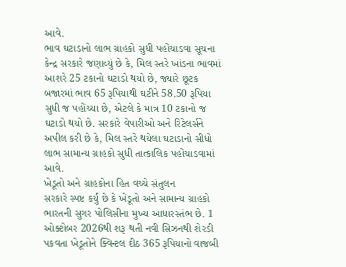આવે.
ભાવ ઘટાડાનો લાભ ગ્રાહકો સુધી પહોંચાડવા સૂચના
કેન્દ્ર સરકારે જણાવ્યું છે કે, મિલ સ્તરે ખાંડના ભાવમાં આશરે 25 ટકાનો ઘટાડો થયો છે, જ્યારે છૂટક બજારમાં ભાવ 65 રૂપિયાથી ઘટીને 58.50 રૂપિયા સુધી જ પહોંચ્યા છે, એટલે કે માત્ર 10 ટકાનો જ ઘટાડો થયો છે. સરકારે વેપારીઓ અને રિટેલર્સને અપીલ કરી છે કે, મિલ સ્તરે થયેલા ઘટાડાનો સીધો લાભ સામાન્ય ગ્રાહકો સુધી તાત્કાલિક પહોંચાડવામાં આવે.
ખેડૂતો અને ગ્રાહકોના હિત વચ્ચે સંતુલન
સરકારે સ્પષ્ટ કર્યું છે કે ખેડૂતો અને સામાન્ય ગ્રાહકો ભારતની સુગર પોલિસીના મુખ્ય આધારસ્તંભ છે. 1 ઓક્ટોબર 2026થી શરૂ થતી નવી સિઝનથી શેરડી પકવતા ખેડૂતોને ક્વિન્ટલ દીઠ 365 રૂપિયાનો વાજબી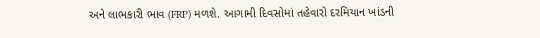અને લાભકારી ભાવ (FRP) મળશે. આગામી દિવસોમાં તહેવારો દરમિયાન ખાંડની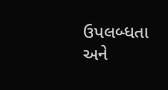ઉપલબ્ધતા અને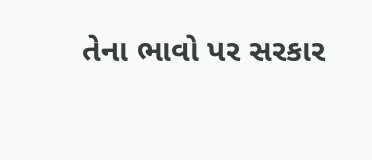તેના ભાવો પર સરકાર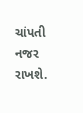ચાંપતી નજર રાખશે.